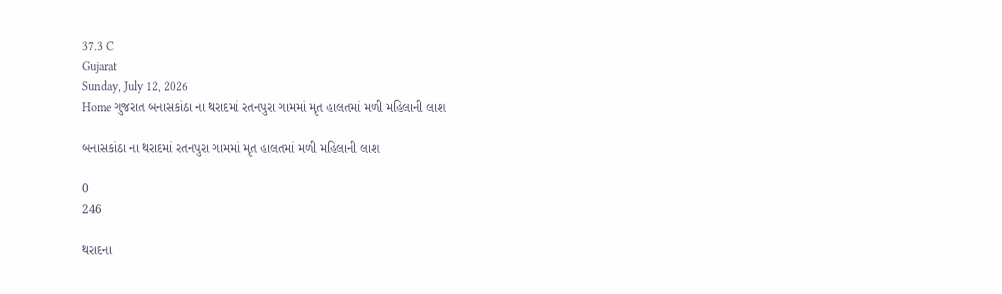37.3 C
Gujarat
Sunday, July 12, 2026
Home ગુજરાત બનાસકાંઠા ના થરાદમાં રતનપુરા ગામમાં મૃત હાલતમાં મળી મહિલાની લાશ

બનાસકાંઠા ના થરાદમાં રતનપુરા ગામમાં મૃત હાલતમાં મળી મહિલાની લાશ

0
246

થરાદના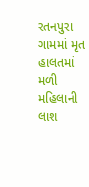રતનપુરા ગામમાં મૃત હાલતમાં મળી મહિલાની લાશ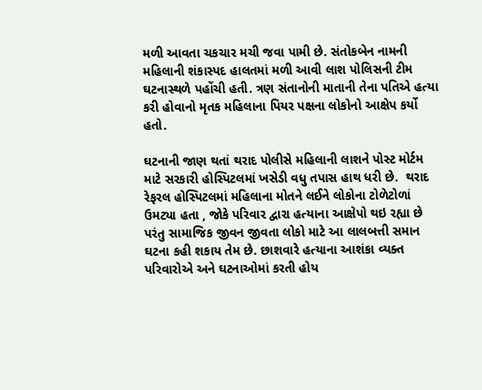મળી આવતા ચકચાર મચી જવા પામી છે. સંતોકબેન નામની મહિલાની શંકાસ્પદ હાલતમાં મળી આવી લાશ પોલિસની ટીમ ઘટનાસ્થળે પહોંચી હતી. ત્રણ સંતાનોની માતાની તેના પતિએ હત્યા કરી હોવાનો મૃતક મહિલાના પિયર પક્ષના લોકોનો આક્ષેપ કર્યો હતો.

ઘટનાની જાણ થતાં થરાદ પોલીસે મહિલાની લાશને પોસ્ટ મોર્ટમ માટે સરકારી હોસ્પિટલમાં ખસેડી વધુ તપાસ હાથ ધરી છે.  થરાદ રેફરલ હોસ્પિટલમાં મહિલાના મોતને લઈને લોકોના ટોળેટોળાં ઉમટ્યા હતા , જોકે પરિવાર દ્વારા હત્યાના આક્ષેપો થઇ રહ્યા છે પરંતુ સામાજિક જીવન જીવતા લોકો માટે આ લાલબત્તી સમાન ઘટના કહી શકાય તેમ છે. છાશવારે હત્યાના આશંકા વ્યક્ત પરિવારોએ અને ઘટનાઓમાં કરતી હોય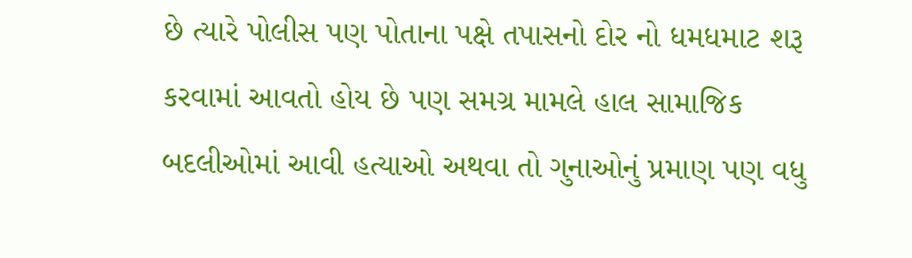છે ત્યારે પોલીસ પણ પોતાના પક્ષે તપાસનો દોર નો ધમધમાટ શરૂ કરવામાં આવતો હોય છે પણ સમગ્ર મામલે હાલ સામાજિક બદલીઓમાં આવી હત્યાઓ અથવા તો ગુનાઓનું પ્રમાણ પણ વધુ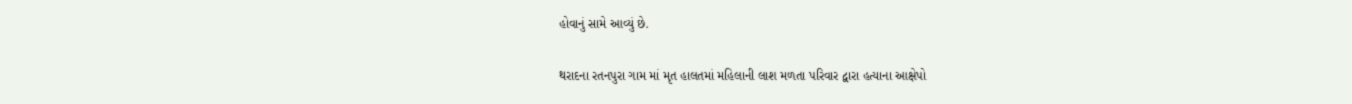હોવાનું સામે આવ્યું છે.

થરાદના રતનપુરા ગામ માં મૃત હાલતમાં મહિલાની લાશ મળતા પરિવાર દ્વારા હત્યાના આક્ષેપો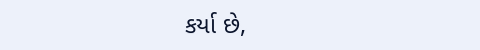કર્યા છે,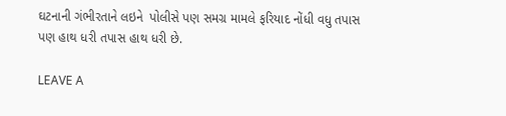ઘટનાની ગંભીરતાને લઇને  પોલીસે પણ સમગ્ર મામલે ફરિયાદ નોંધી વધુ તપાસ પણ હાથ ધરી તપાસ હાથ ધરી છે.

LEAVE A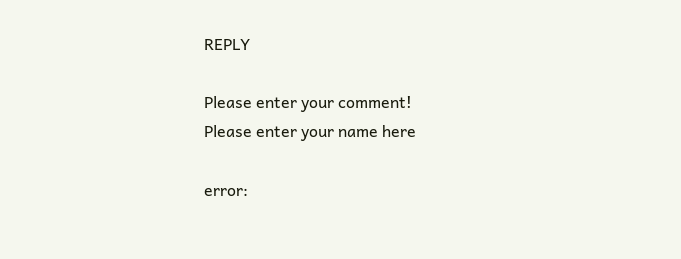REPLY

Please enter your comment!
Please enter your name here

error: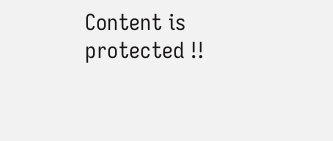Content is protected !!